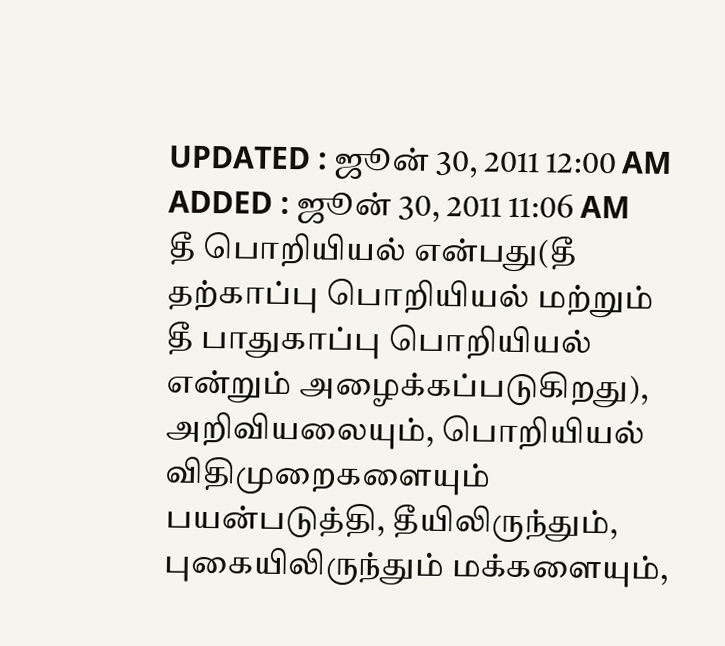UPDATED : ஜூன் 30, 2011 12:00 AM
ADDED : ஜூன் 30, 2011 11:06 AM
தீ பொறியியல் என்பது(தீ தற்காப்பு பொறியியல் மற்றும் தீ பாதுகாப்பு பொறியியல் என்றும் அழைக்கப்படுகிறது), அறிவியலையும், பொறியியல் விதிமுறைகளையும் பயன்படுத்தி, தீயிலிருந்தும், புகையிலிருந்தும் மக்களையும்,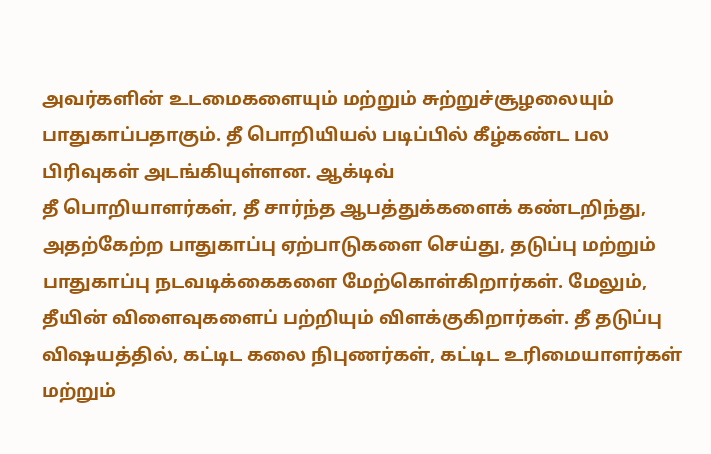அவர்களின் உடமைகளையும் மற்றும் சுற்றுச்சூழலையும் பாதுகாப்பதாகும். தீ பொறியியல் படிப்பில் கீழ்கண்ட பல பிரிவுகள் அடங்கியுள்ளன. ஆக்டிவ்
தீ பொறியாளர்கள், தீ சார்ந்த ஆபத்துக்களைக் கண்டறிந்து, அதற்கேற்ற பாதுகாப்பு ஏற்பாடுகளை செய்து, தடுப்பு மற்றும் பாதுகாப்பு நடவடிக்கைகளை மேற்கொள்கிறார்கள். மேலும், தீயின் விளைவுகளைப் பற்றியும் விளக்குகிறார்கள். தீ தடுப்பு விஷயத்தில், கட்டிட கலை நிபுணர்கள், கட்டிட உரிமையாளர்கள் மற்றும்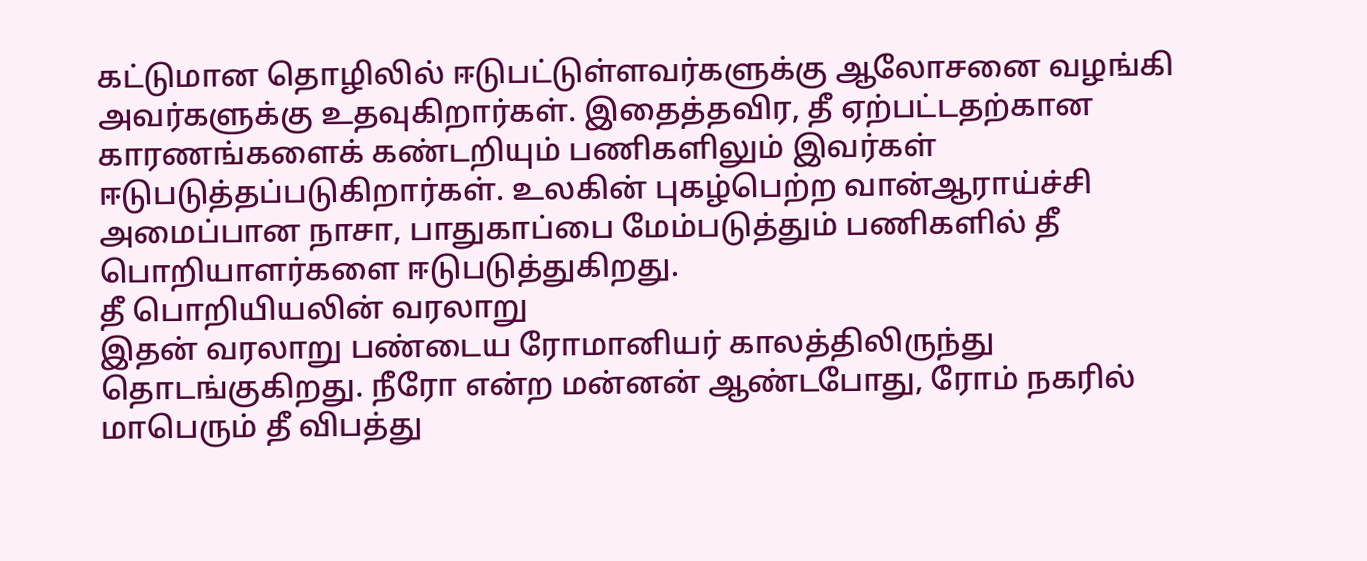கட்டுமான தொழிலில் ஈடுபட்டுள்ளவர்களுக்கு ஆலோசனை வழங்கி அவர்களுக்கு உதவுகிறார்கள். இதைத்தவிர, தீ ஏற்பட்டதற்கான காரணங்களைக் கண்டறியும் பணிகளிலும் இவர்கள் ஈடுபடுத்தப்படுகிறார்கள். உலகின் புகழ்பெற்ற வான்ஆராய்ச்சி அமைப்பான நாசா, பாதுகாப்பை மேம்படுத்தும் பணிகளில் தீ பொறியாளர்களை ஈடுபடுத்துகிறது.
தீ பொறியியலின் வரலாறு
இதன் வரலாறு பண்டைய ரோமானியர் காலத்திலிருந்து தொடங்குகிறது. நீரோ என்ற மன்னன் ஆண்டபோது, ரோம் நகரில் மாபெரும் தீ விபத்து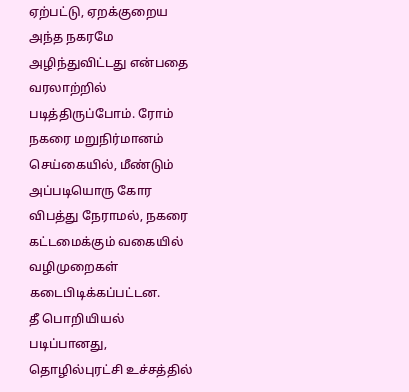ஏற்பட்டு, ஏறக்குறைய அந்த நகரமே அழிந்துவிட்டது என்பதை வரலாற்றில் படித்திருப்போம். ரோம் நகரை மறுநிர்மானம் செய்கையில், மீண்டும் அப்படியொரு கோர விபத்து நேராமல், நகரை கட்டமைக்கும் வகையில் வழிமுறைகள் கடைபிடிக்கப்பட்டன.
தீ பொறியியல் படிப்பானது, தொழில்புரட்சி உச்சத்தில்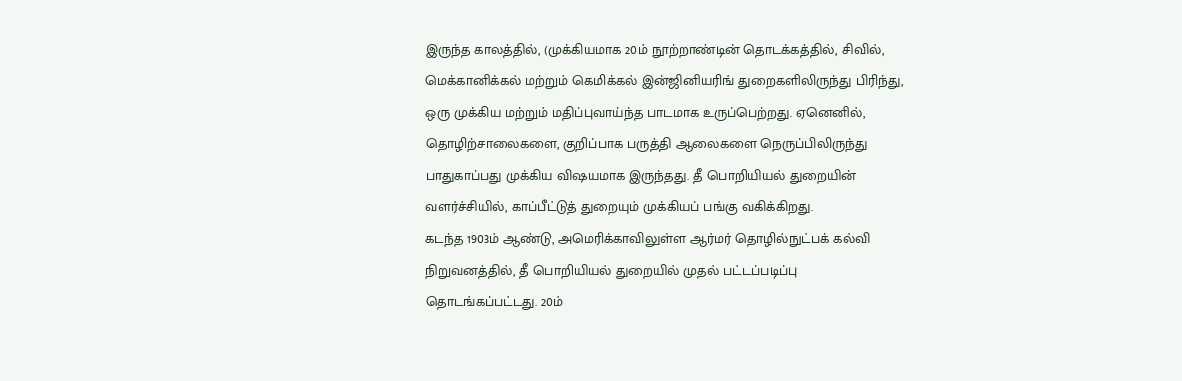இருந்த காலத்தில், (முக்கியமாக 20ம் நூற்றாண்டின் தொடக்கத்தில், சிவில், மெக்கானிக்கல் மற்றும் கெமிக்கல் இன்ஜினியரிங் துறைகளிலிருந்து பிரிந்து, ஒரு முக்கிய மற்றும் மதிப்புவாய்ந்த பாடமாக உருப்பெற்றது. ஏனெனில், தொழிற்சாலைகளை, குறிப்பாக பருத்தி ஆலைகளை நெருப்பிலிருந்து பாதுகாப்பது முக்கிய விஷயமாக இருந்தது. தீ பொறியியல் துறையின் வளர்ச்சியில், காப்பீட்டுத் துறையும் முக்கியப் பங்கு வகிக்கிறது.
கடந்த 1903ம் ஆண்டு, அமெரிக்காவிலுள்ள ஆர்மர் தொழில்நுட்பக் கல்வி நிறுவனத்தில், தீ பொறியியல் துறையில் முதல் பட்டப்படிப்பு தொடங்கப்பட்டது. 20ம்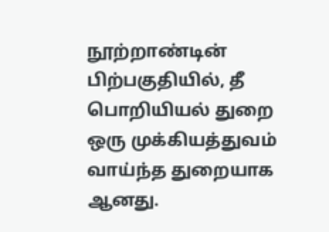நூற்றாண்டின் பிற்பகுதியில், தீ பொறியியல் துறை ஒரு முக்கியத்துவம் வாய்ந்த துறையாக ஆனது.